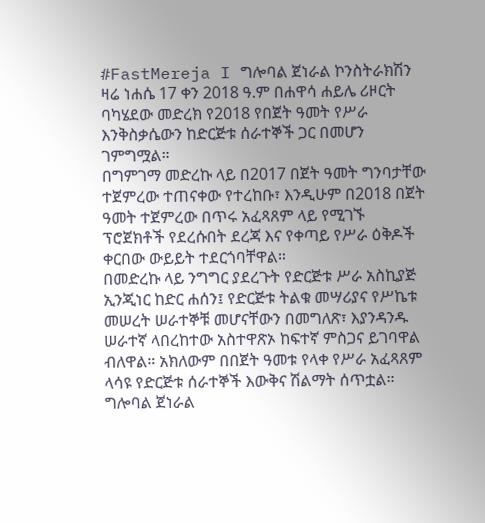#FastMereja I ግሎባል ጀነራል ኮንስትራክሽን ዛሬ ነሐሴ 17 ቀን 2018 ዓ.ም በሐዋሳ ሐይሌ ሪዞርት ባካሄደው መድረክ የ2018 የበጀት ዓመት የሥራ እንቅስቃሴውን ከድርጅቱ ሰራተኞች ጋር በመሆን ገምግሟል።
በግምገማ መድረኩ ላይ በ2017 በጀት ዓመት ግንባታቸው ተጀምረው ተጠናቀው የተረከቡ፣ እንዲሁም በ2018 በጀት ዓመት ተጀምረው በጥሩ አፈጻጸም ላይ የሚገኙ ፕሮጀክቶች የደረሱበት ደረጃ እና የቀጣይ የሥራ ዕቅዶች ቀርበው ውይይት ተደርጎባቸዋል።
በመድረኩ ላይ ንግግር ያደረጉት የድርጅቱ ሥራ አስኪያጅ ኢንጂነር ከድር ሐሰን፤ የድርጅቱ ትልቁ መሣሪያና የሥኬቱ መሠረት ሠራተኞቹ መሆናቸውን በመግለጽ፣ እያንዳንዱ ሠራተኛ ላበረከተው አስተዋጽኦ ከፍተኛ ምስጋና ይገባዋል ብለዋል። አክለውም በበጀት ዓመቱ የላቀ የሥራ አፈጻጸም ላሳዩ የድርጅቱ ሰራተኞች እውቅና ሽልማት ሰጥቷል።
ግሎባል ጀነራል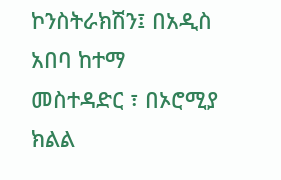ኮንስትራክሽን፤ በአዲስ አበባ ከተማ መስተዳድር ፣ በኦሮሚያ ክልል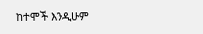ከተሞች እንዲሁም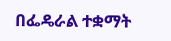በፌዴራል ተቋማት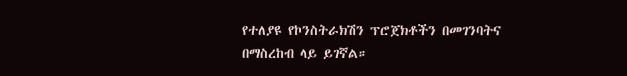የተለያዩ የኮንስትራክሽን ፕሮጀክቶችን በመገንባትና በማስረከብ ላይ ይገኛል።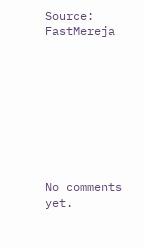Source: FastMereja









No comments yet.